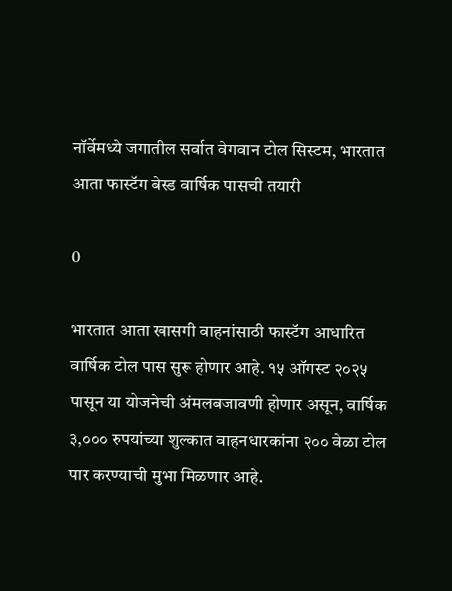नॉर्वेमध्ये जगातील सर्वात वेगवान टोल सिस्टम, भारतात आता फास्टॅग बेस्ड वार्षिक पासची तयारी

0

भारतात आता खासगी वाहनांसाठी फास्टॅग आधारित वार्षिक टोल पास सुरू होणार आहे. १५ ऑगस्ट २०२५ पासून या योजनेची अंमलबजावणी होणार असून, वार्षिक ३,००० रुपयांच्या शुल्कात वाहनधारकांना २०० वेळा टोल पार करण्याची मुभा मिळणार आहे.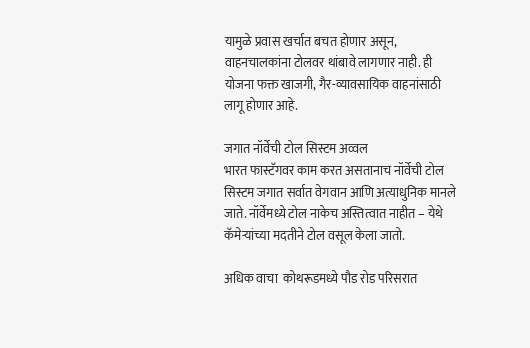यामुळे प्रवास खर्चात बचत होणार असून, वाहनचालकांना टोलवर थांबावे लागणार नाही. ही योजना फक्त खाजगी, गैर-व्यावसायिक वाहनांसाठी लागू होणार आहे.

जगात नॉर्वेची टोल सिस्टम अव्वल
भारत फास्टॅगवर काम करत असतानाच नॉर्वेची टोल सिस्टम जगात सर्वात वेगवान आणि अत्याधुनिक मानले जाते. नॉर्वेमध्ये टोल नाकेच अस्तित्वात नाहीत – येथे कॅमेऱ्यांच्या मदतीने टोल वसूल केला जातो.

अधिक वाचा  कोथरूडमध्ये पौड रोड परिसरात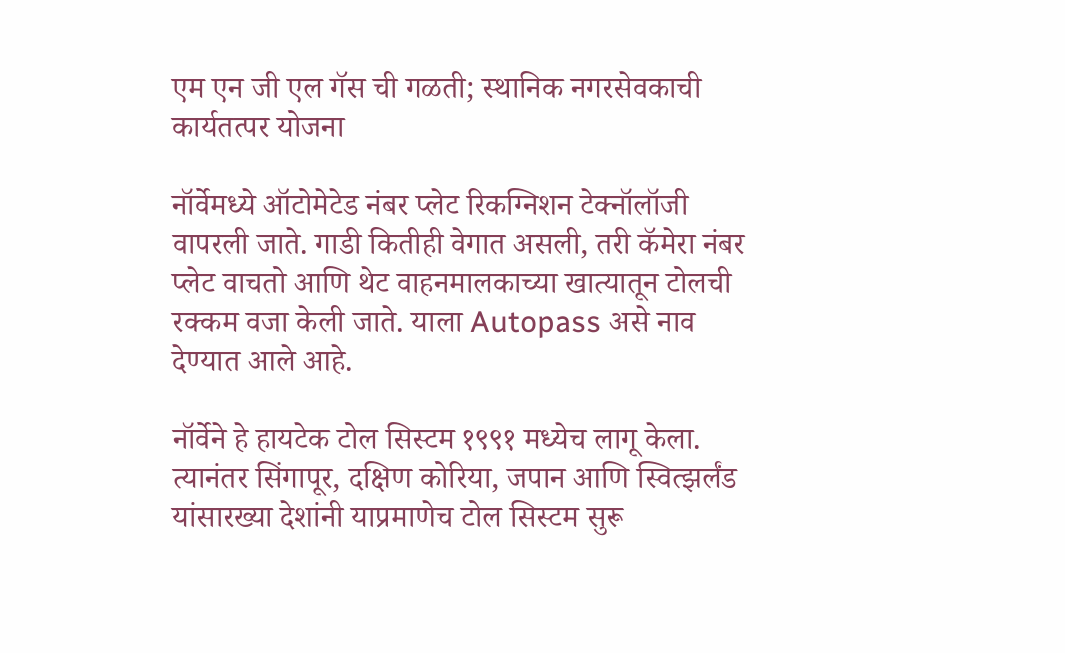एम एन जी एल गॅस ची गळती; स्थानिक नगरसेवकाची कार्यतत्पर योजना

नॉर्वेमध्ये ऑटोमेटेड नंबर प्लेट रिकग्निशन टेक्नॉलॉजी वापरली जाते. गाडी कितीही वेगात असली, तरी कॅमेरा नंबर प्लेट वाचतो आणि थेट वाहनमालकाच्या खात्यातून टोलची रक्कम वजा केली जाते. याला Autopass असे नाव देण्यात आले आहे.

नॉर्वेने हे हायटेक टोल सिस्टम १९९१ मध्येच लागू केला. त्यानंतर सिंगापूर, दक्षिण कोरिया, जपान आणि स्वित्झर्लंड यांसारख्या देशांनी याप्रमाणेच टोल सिस्टम सुरू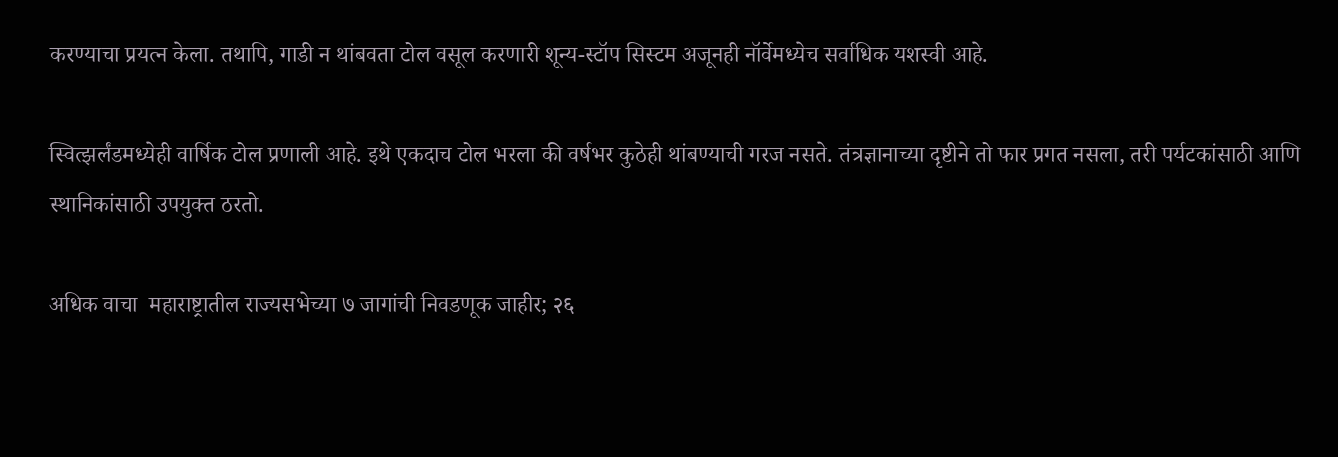करण्याचा प्रयत्न केला. तथापि, गाडी न थांबवता टोल वसूल करणारी शून्य-स्टॉप सिस्टम अजूनही नॉर्वेमध्येच सर्वाधिक यशस्वी आहे.

स्वित्झर्लंडमध्येही वार्षिक टोल प्रणाली आहे. इथे एकदाच टोल भरला की वर्षभर कुठेही थांबण्याची गरज नसते. तंत्रज्ञानाच्या दृष्टीने तो फार प्रगत नसला, तरी पर्यटकांसाठी आणि स्थानिकांसाठी उपयुक्त ठरतो.

अधिक वाचा  महाराष्ट्रातील राज्यसभेच्या ७ जागांची निवडणूक जाहीर; २६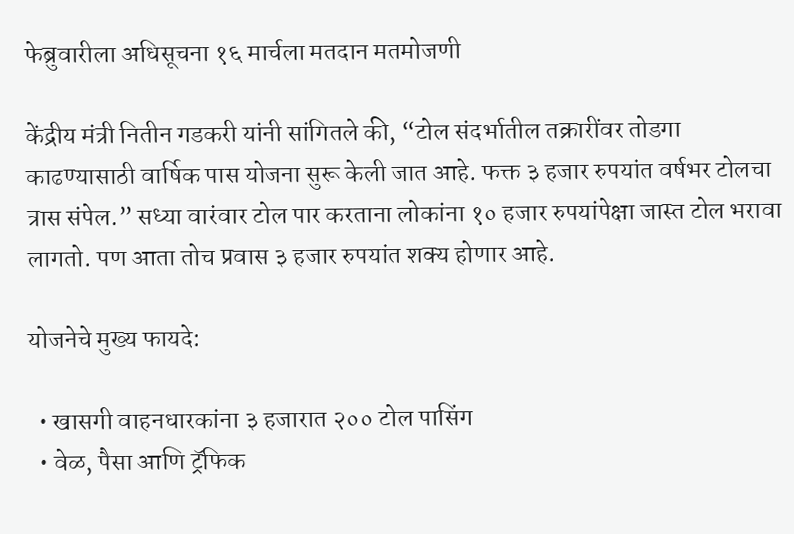फेब्रुवारीला अधिसूचना १६ मार्चला मतदान मतमोजणी

केंद्रीय मंत्री नितीन गडकरी यांनी सांगितले की, “टोल संदर्भातील तक्रारींवर तोडगा काढण्यासाठी वार्षिक पास योजना सुरू केली जात आहे. फक्त ३ हजार रुपयांत वर्षभर टोलचा त्रास संपेल.” सध्या वारंवार टोल पार करताना लोकांना १० हजार रुपयांपेक्षा जास्त टोल भरावा लागतो. पण आता तोच प्रवास ३ हजार रुपयांत शक्य होणार आहे.

योजनेचे मुख्य फायदे:

  • खासगी वाहनधारकांना ३ हजारात २०० टोल पासिंग
  • वेळ, पैसा आणि ट्रॅफिक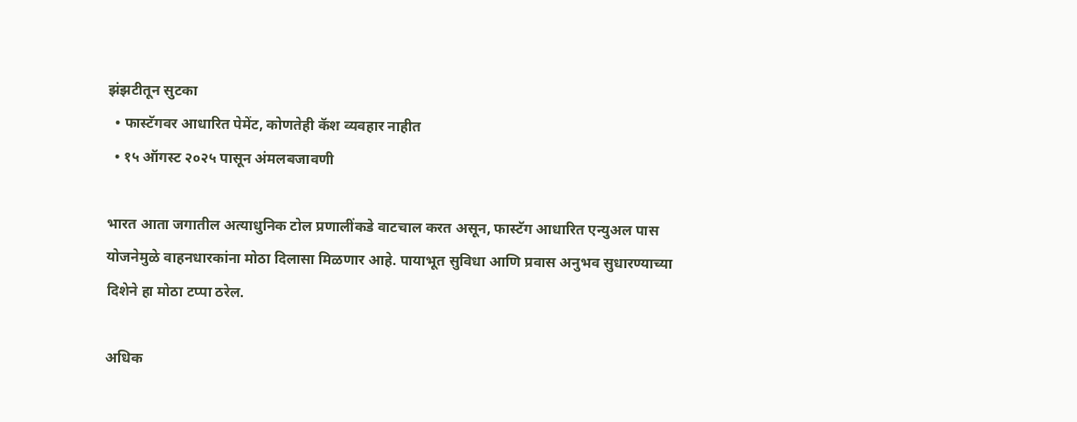झंझटीतून सुटका
  • फास्टॅगवर आधारित पेमेंट, कोणतेही कॅश व्यवहार नाहीत
  • १५ ऑगस्ट २०२५ पासून अंमलबजावणी

भारत आता जगातील अत्याधुनिक टोल प्रणालींकडे वाटचाल करत असून, फास्टॅग आधारित एन्युअल पास योजनेमुळे वाहनधारकांना मोठा दिलासा मिळणार आहे. पायाभूत सुविधा आणि प्रवास अनुभव सुधारण्याच्या दिशेने हा मोठा टप्पा ठरेल.

अधिक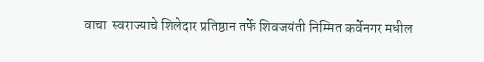वाचा  स्वराज्याचे शिलेदार प्रतिष्ठान तर्फे शिवजयंती निम्मित कर्वेनगर मधील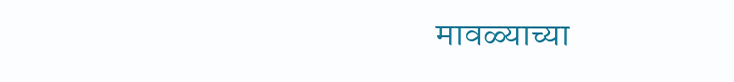मावळ्याच्या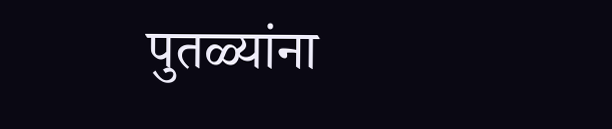पुतळ्यांना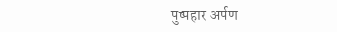पुष्पहार अर्पण